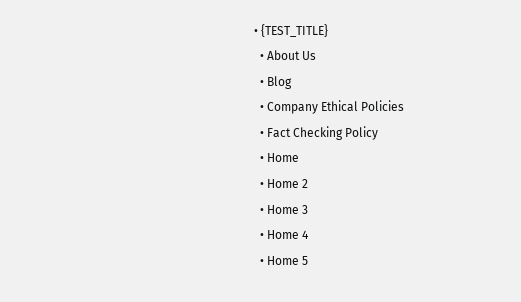• {TEST_TITLE}
  • About Us
  • Blog
  • Company Ethical Policies
  • Fact Checking Policy
  • Home
  • Home 2
  • Home 3
  • Home 4
  • Home 5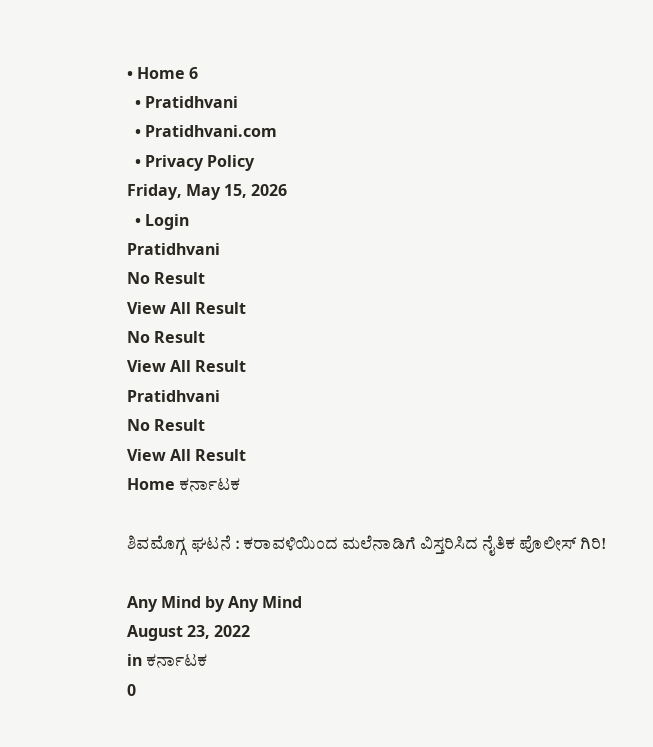• Home 6
  • Pratidhvani
  • Pratidhvani.com
  • Privacy Policy
Friday, May 15, 2026
  • Login
Pratidhvani
No Result
View All Result
No Result
View All Result
Pratidhvani
No Result
View All Result
Home ಕರ್ನಾಟಕ

ಶಿವಮೊಗ್ಗ ಘಟನೆ : ಕರಾವಳಿಯಿಂದ ಮಲೆನಾಡಿಗೆ ವಿಸ್ತರಿಸಿದ ನೈತಿಕ ಪೊಲೀಸ್ ಗಿರಿ!

Any Mind by Any Mind
August 23, 2022
in ಕರ್ನಾಟಕ
0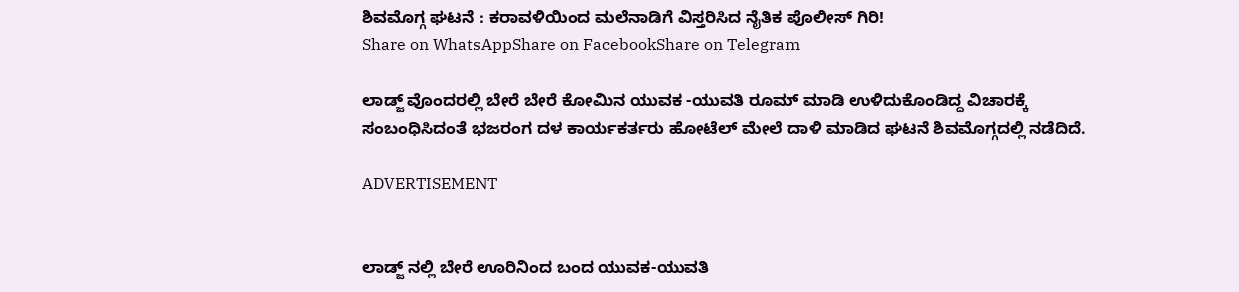ಶಿವಮೊಗ್ಗ ಘಟನೆ : ಕರಾವಳಿಯಿಂದ ಮಲೆನಾಡಿಗೆ ವಿಸ್ತರಿಸಿದ ನೈತಿಕ ಪೊಲೀಸ್ ಗಿರಿ!
Share on WhatsAppShare on FacebookShare on Telegram

ಲಾಡ್ಜ್ ವೊಂದರಲ್ಲಿ ಬೇರೆ ಬೇರೆ ಕೋಮಿನ ಯುವಕ -ಯುವತಿ ರೂಮ್ ಮಾಡಿ ಉಳಿದುಕೊಂಡಿದ್ದ ವಿಚಾರಕ್ಕೆ ಸಂಬಂಧಿಸಿದಂತೆ ಭಜರಂಗ ದಳ ಕಾರ್ಯಕರ್ತರು ಹೋಟೆಲ್ ಮೇಲೆ ದಾಳಿ ಮಾಡಿದ ಘಟನೆ ಶಿವಮೊಗ್ಗದಲ್ಲಿ ನಡೆದಿದೆ.

ADVERTISEMENT


ಲಾಡ್ಜ್ ನಲ್ಲಿ ಬೇರೆ ಊರಿನಿಂದ ಬಂದ ಯುವಕ-ಯುವತಿ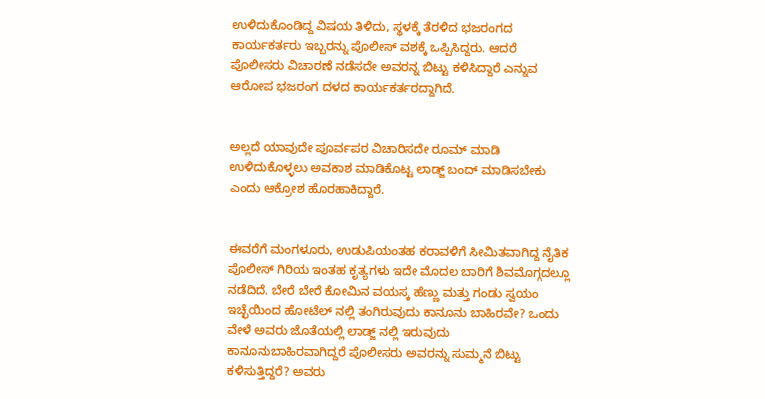ಉಳಿದುಕೊಂಡಿದ್ದ ವಿಷಯ ತಿಳಿದು, ಸ್ಥಳಕ್ಕೆ ತೆರಳಿದ ಭಜರಂಗದ ಕಾರ್ಯಕರ್ತರು ಇಬ್ಬರನ್ನು ಪೊಲೀಸ್ ವಶಕ್ಕೆ ಒಪ್ಪಿಸಿದ್ದರು. ಆದರೆ ಪೊಲೀಸರು ವಿಚಾರಣೆ ನಡೆಸದೇ ಅವರನ್ನ ಬಿಟ್ಟು ಕಳಿಸಿದ್ದಾರೆ ಎನ್ನುವ ಆರೋಪ ಭಜರಂಗ ದಳದ ಕಾರ್ಯಕರ್ತರದ್ದಾಗಿದೆ.


ಅಲ್ಲದೆ ಯಾವುದೇ ಪೂರ್ವಪರ ವಿಚಾರಿಸದೇ ರೂಮ್ ಮಾಡಿ ಉಳಿದುಕೊಳ್ಳಲು ಅವಕಾಶ ಮಾಡಿಕೊಟ್ಟ ಲಾಡ್ಜ್ ಬಂದ್ ಮಾಡಿಸಬೇಕು ಎಂದು ಆಕ್ರೋಶ ಹೊರಹಾಕಿದ್ದಾರೆ.


ಈವರೆಗೆ ಮಂಗಳೂರು, ಉಡುಪಿಯಂತಹ ಕರಾವಳಿಗೆ ಸೀಮಿತವಾಗಿದ್ದ ನೈತಿಕ ಪೊಲೀಸ್ ಗಿರಿಯ ಇಂತಹ ಕೃತ್ಯಗಳು ಇದೇ ಮೊದಲ ಬಾರಿಗೆ ಶಿವಮೊಗ್ಗದಲ್ಲೂ ನಡೆದಿದೆ. ಬೇರೆ ಬೇರೆ ಕೋಮಿನ ವಯಸ್ಕ ಹೆಣ್ಣು ಮತ್ತು ಗಂಡು ಸ್ವಯಂ ಇಚ್ಛೆಯಿಂದ ಹೋಟೆಲ್ ನಲ್ಲಿ ತಂಗಿರುವುದು ಕಾನೂನು ಬಾಹಿರವೇ? ಒಂದು ವೇಳೆ ಅವರು ಜೊತೆಯಲ್ಲಿ ಲಾಡ್ಜ್ ನಲ್ಲಿ ಇರುವುದು ಕಾನೂನುಬಾಹಿರವಾಗಿದ್ದರೆ ಪೊಲೀಸರು ಅವರನ್ನು ಸುಮ್ಮನೆ ಬಿಟ್ಟು ಕಳಿಸುತ್ತಿದ್ದರೆ? ಅವರು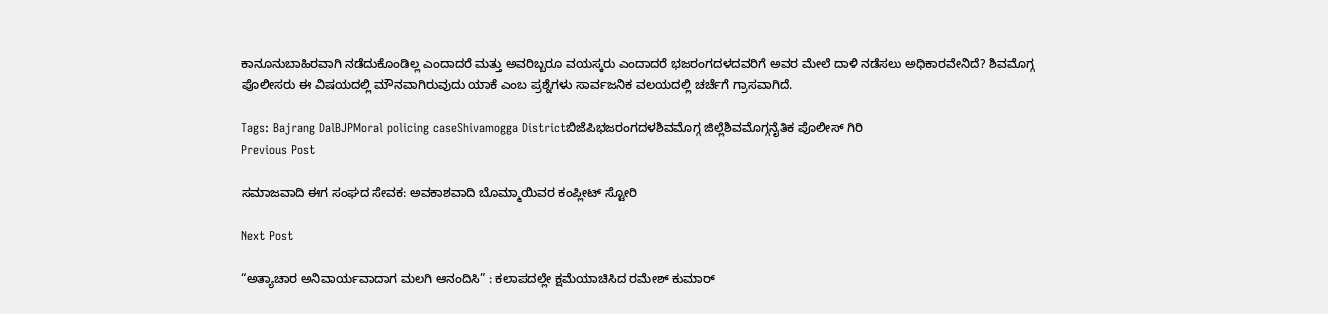ಕಾನೂನುಬಾಹಿರವಾಗಿ ನಡೆದುಕೊಂಡಿಲ್ಲ ಎಂದಾದರೆ ಮತ್ತು ಅವರಿಬ್ಬರೂ ವಯಸ್ಕರು ಎಂದಾದರೆ ಭಜರಂಗದಳದವರಿಗೆ ಅವರ ಮೇಲೆ ದಾಳಿ ನಡೆಸಲು ಅಧಿಕಾರವೇನಿದೆ? ಶಿವಮೊಗ್ಗ ಪೊಲೀಸರು ಈ ವಿಷಯದಲ್ಲಿ ಮೌನವಾಗಿರುವುದು ಯಾಕೆ ಎಂಬ ಪ್ರಶ್ನೆಗಳು ಸಾರ್ವಜನಿಕ ವಲಯದಲ್ಲಿ ಚರ್ಚೆಗೆ ಗ್ರಾಸವಾಗಿದೆ.

Tags: Bajrang DalBJPMoral policing caseShivamogga Districtಬಿಜೆಪಿಭಜರಂಗದಳಶಿವಮೊಗ್ಗ ಜಿಲ್ಲೆಶಿವಮೊಗ್ಗನೈತಿಕ ಪೊಲೀಸ್ ಗಿರಿ
Previous Post

ಸಮಾಜವಾದಿ ಈಗ ಸಂಘದ ಸೇವಕ: ಅವಕಾಶವಾದಿ ಬೊಮ್ಮಾಯಿವರ ಕಂಪ್ಲೀಟ್ ಸ್ಟೋರಿ

Next Post

“ಅತ್ಯಾಚಾರ ಅನಿವಾರ್ಯವಾದಾಗ ಮಲಗಿ ಆನಂದಿಸಿ” : ಕಲಾಪದಲ್ಲೇ ಕ್ಷಮೆಯಾಚಿಸಿದ ರಮೇಶ್‌ ಕುಮಾರ್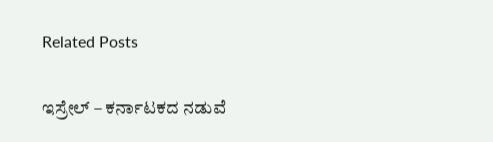Related Posts

ಇಸ್ರೇಲ್ – ಕರ್ನಾಟಕದ ನಡುವೆ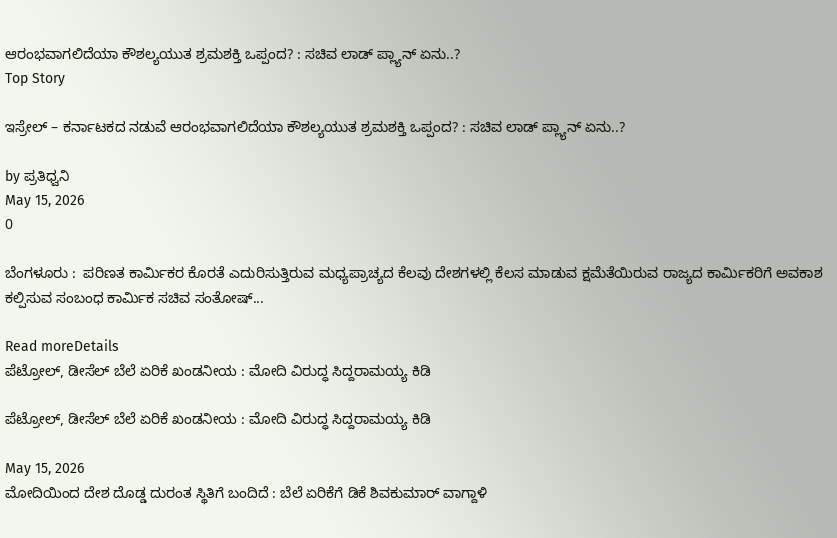ಆರಂಭವಾಗಲಿದೆಯಾ ಕೌಶಲ್ಯಯುತ ಶ್ರಮಶಕ್ತಿ ಒಪ್ಪಂದ? : ಸಚಿವ ಲಾಡ್‌ ಪ್ಲ್ಯಾನ್‌ ಏನು..?
Top Story

ಇಸ್ರೇಲ್ – ಕರ್ನಾಟಕದ ನಡುವೆ ಆರಂಭವಾಗಲಿದೆಯಾ ಕೌಶಲ್ಯಯುತ ಶ್ರಮಶಕ್ತಿ ಒಪ್ಪಂದ? : ಸಚಿವ ಲಾಡ್‌ ಪ್ಲ್ಯಾನ್‌ ಏನು..?

by ಪ್ರತಿಧ್ವನಿ
May 15, 2026
0

ಬೆಂಗಳೂರು :  ಪರಿಣತ ಕಾರ್ಮಿಕರ ಕೊರತೆ ಎದುರಿಸುತ್ತಿರುವ ಮಧ್ಯಪ್ರಾಚ್ಯದ ಕೆಲವು ದೇಶಗಳಲ್ಲಿ ಕೆಲಸ ಮಾಡುವ ಕ್ಷಮೆತೆಯಿರುವ ರಾಜ್ಯದ ಕಾರ್ಮಿಕರಿಗೆ ಅವಕಾಶ ಕಲ್ಪಿಸುವ ಸಂಬಂಧ ಕಾರ್ಮಿಕ ಸಚಿವ ಸಂತೋಷ್‌...

Read moreDetails
ಪೆಟ್ರೋಲ್‌, ಡೀಸೆಲ್‌ ಬೆಲೆ ಏರಿಕೆ ಖಂಡನೀಯ : ಮೋದಿ ವಿರುದ್ಧ ಸಿದ್ದರಾಮಯ್ಯ ಕಿಡಿ

ಪೆಟ್ರೋಲ್‌, ಡೀಸೆಲ್‌ ಬೆಲೆ ಏರಿಕೆ ಖಂಡನೀಯ : ಮೋದಿ ವಿರುದ್ಧ ಸಿದ್ದರಾಮಯ್ಯ ಕಿಡಿ

May 15, 2026
ಮೋದಿಯಿಂದ ದೇಶ ದೊಡ್ಡ ದುರಂತ ಸ್ಥಿತಿಗೆ ಬಂದಿದೆ : ಬೆಲೆ ಏರಿಕೆಗೆ ಡಿಕೆ ಶಿವಕುಮಾರ್‌ ವಾಗ್ದಾಳಿ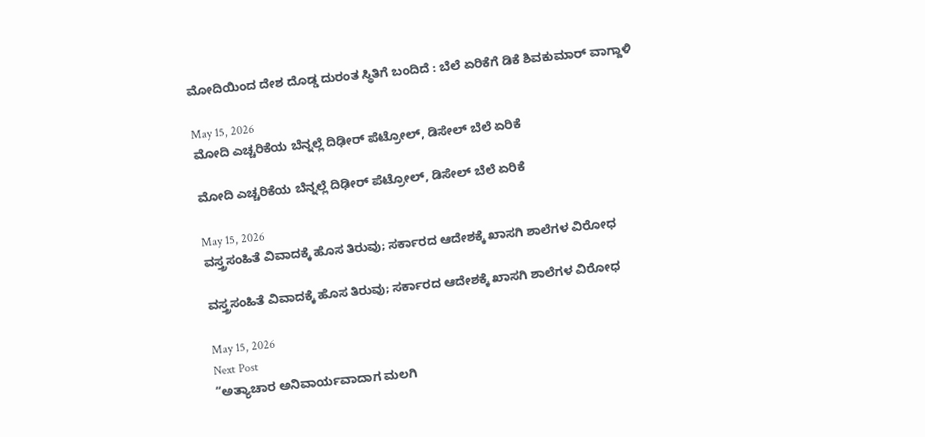ಮೋದಿಯಿಂದ ದೇಶ ದೊಡ್ಡ ದುರಂತ ಸ್ಥಿತಿಗೆ ಬಂದಿದೆ : ಬೆಲೆ ಏರಿಕೆಗೆ ಡಿಕೆ ಶಿವಕುಮಾರ್‌ ವಾಗ್ದಾಳಿ

May 15, 2026
ಮೋದಿ ಎಚ್ಚರಿಕೆಯ ಬೆನ್ನಲ್ಲೆ ದಿಢೀರ್‌ ಪೆಟ್ರೋಲ್‌, ಡಿಸೇಲ್‌ ಬೆಲೆ ಏರಿಕೆ

ಮೋದಿ ಎಚ್ಚರಿಕೆಯ ಬೆನ್ನಲ್ಲೆ ದಿಢೀರ್‌ ಪೆಟ್ರೋಲ್‌, ಡಿಸೇಲ್‌ ಬೆಲೆ ಏರಿಕೆ

May 15, 2026
ವಸ್ತ್ರಸಂಹಿತೆ ವಿವಾದಕ್ಕೆ ಹೊಸ ತಿರುವು; ಸರ್ಕಾರದ ಆದೇಶಕ್ಕೆ ಖಾಸಗಿ ಶಾಲೆಗಳ ವಿರೋಧ

ವಸ್ತ್ರಸಂಹಿತೆ ವಿವಾದಕ್ಕೆ ಹೊಸ ತಿರುವು; ಸರ್ಕಾರದ ಆದೇಶಕ್ಕೆ ಖಾಸಗಿ ಶಾಲೆಗಳ ವಿರೋಧ

May 15, 2026
Next Post
“ಅತ್ಯಾಚಾರ ಅನಿವಾರ್ಯವಾದಾಗ ಮಲಗಿ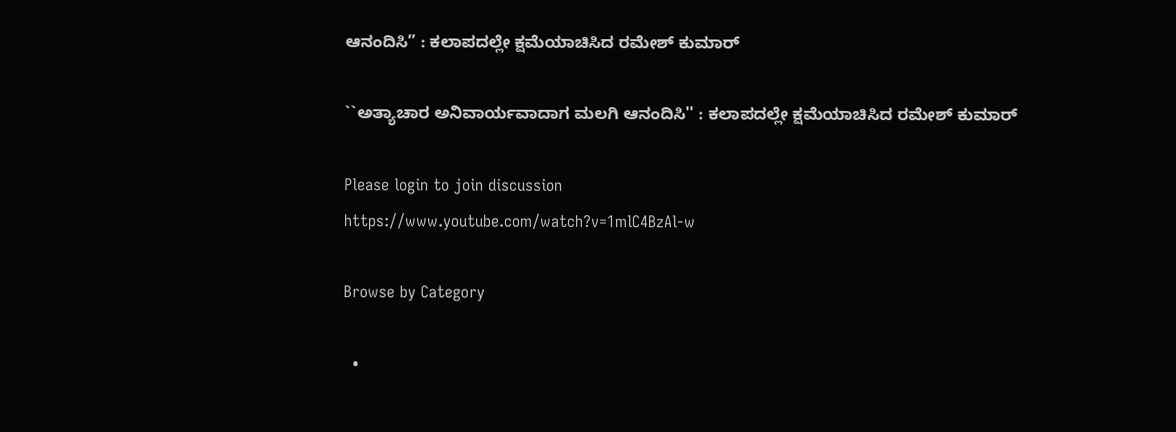ಆನಂದಿಸಿ” : ಕಲಾಪದಲ್ಲೇ ಕ್ಷಮೆಯಾಚಿಸಿದ ರಮೇಶ್‌ ಕುಮಾರ್

``ಅತ್ಯಾಚಾರ ಅನಿವಾರ್ಯವಾದಾಗ ಮಲಗಿ ಆನಂದಿಸಿ'' : ಕಲಾಪದಲ್ಲೇ ಕ್ಷಮೆಯಾಚಿಸಿದ ರಮೇಶ್‌ ಕುಮಾರ್

Please login to join discussion
https://www.youtube.com/watch?v=1mlC4BzAl-w

Browse by Category

  •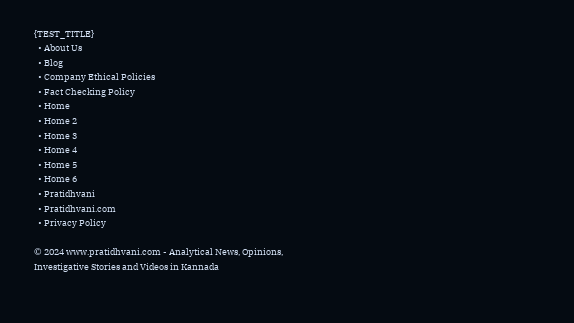{TEST_TITLE}
  • About Us
  • Blog
  • Company Ethical Policies
  • Fact Checking Policy
  • Home
  • Home 2
  • Home 3
  • Home 4
  • Home 5
  • Home 6
  • Pratidhvani
  • Pratidhvani.com
  • Privacy Policy

© 2024 www.pratidhvani.com - Analytical News, Opinions, Investigative Stories and Videos in Kannada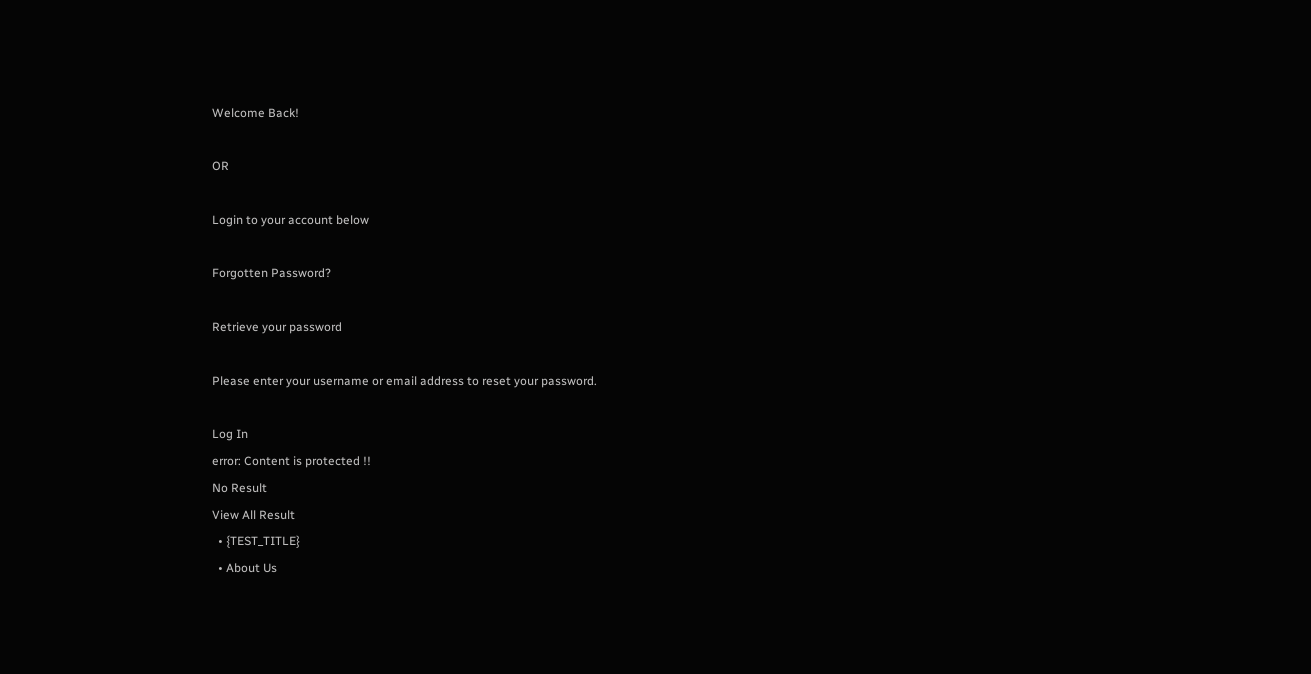Welcome Back!

OR

Login to your account below

Forgotten Password?

Retrieve your password

Please enter your username or email address to reset your password.

Log In
error: Content is protected !!
No Result
View All Result
  • {TEST_TITLE}
  • About Us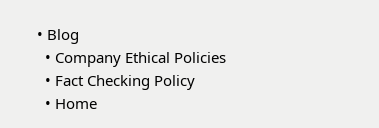• Blog
  • Company Ethical Policies
  • Fact Checking Policy
  • Home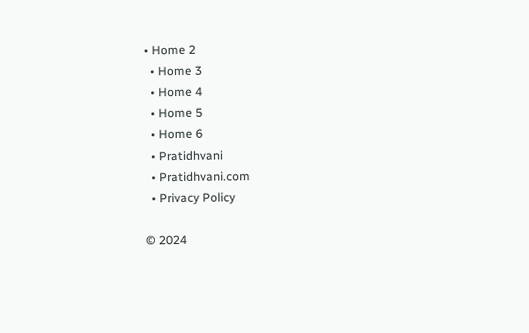• Home 2
  • Home 3
  • Home 4
  • Home 5
  • Home 6
  • Pratidhvani
  • Pratidhvani.com
  • Privacy Policy

© 2024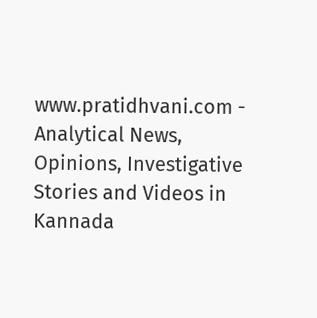www.pratidhvani.com - Analytical News, Opinions, Investigative Stories and Videos in Kannada